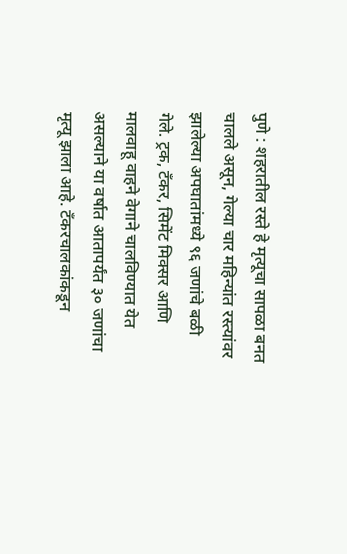पुणे : शहरातील रस्ते हे मृत्यूचा सापळा बनत चालले असून, गेल्या चार महिन्यांत रस्त्यांवर झालेल्या अपघातांमध्ये ९६ जणांचे बळी गेले. ट्रक, टँकर, सिमेंट मिक्सर आणि मालवाहू वाहने वेगाने चालविण्यात येत असल्याने या वर्षात आतापर्यंत ३० जणांचा मृत्यू झाला आहे. टँकरचालकांकडून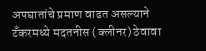अपघातांचे प्रमाण वाढत असल्याने टँकरमध्ये मदतनीस (क्लीनर) ठेवावा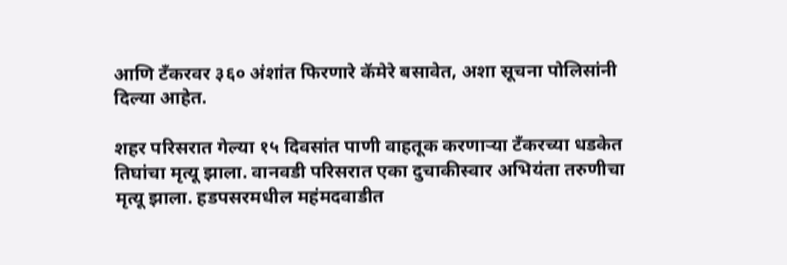आणि टँकरवर ३६० अंशांत फिरणारे कॅमेरे बसावेत, अशा सूचना पोलिसांनी दिल्या आहेत.

शहर परिसरात गेल्या १५ दिवसांत पाणी वाहतूक करणाऱ्या टँकरच्या धडकेत तिघांचा मृत्यू झाला. वानवडी परिसरात एका दुचाकीस्वार अभियंता तरुणीचा मृत्यू झाला. हडपसरमधील महंमदवाडीत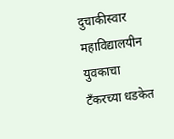दुचाकीस्वार महाविद्यालयीन युवकाचा टँकरच्या धडकेत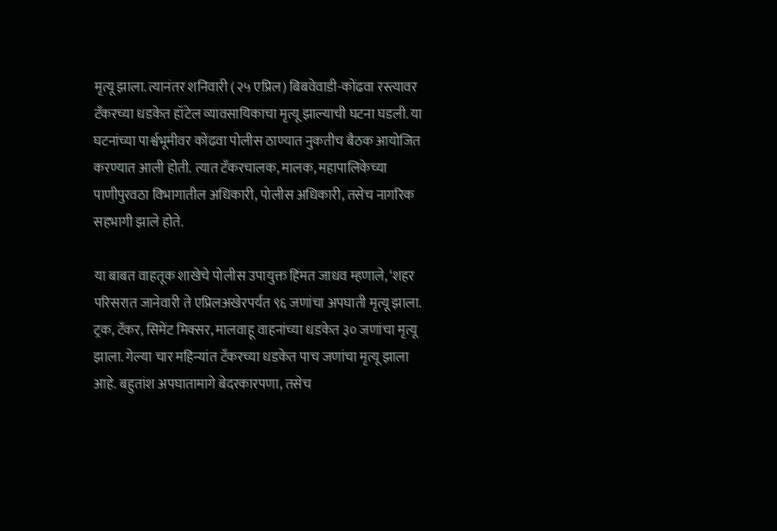मृत्यू झाला. त्यानंतर शनिवारी (२५ एप्रिल) बिबवेवाडी-कोंढवा रस्त्यावर टँकरच्या धडकेत हॉटेल व्यावसायिकाचा मृत्यू झाल्याची घटना घडली. या घटनांच्या पार्श्वभूमीवर कोंढवा पोलीस ठाण्यात नुकतीच बैठक आयोजित करण्यात आली होती. त्यात टँकरचालक, मालक, महापालिकेच्या पाणीपुरवठा विभागातील अधिकारी, पोलीस अधिकारी, तसेच नागरिक सहभागी झाले होते.

या बाबत वाहतूक शाखेचे पोलीस उपायुक्त हिंमत जाधव म्हणाले, ‘शहर परिसरात जानेवारी ते एप्रिलअखेरपर्यंत ९६ जणांचा अपघाती मृत्यू झाला. ट्रक, टँकर, सिमेंट मिक्सर, मालवाहू वाहनांच्या धडकेत ३० जणांचा मृत्यू झाला. गेल्या चार महिन्यांत टँकरच्या धडकेत पाच जणांचा मृत्यू झाला आहे. बहुतांश अपघातामागे बेदरकारपणा, तसेच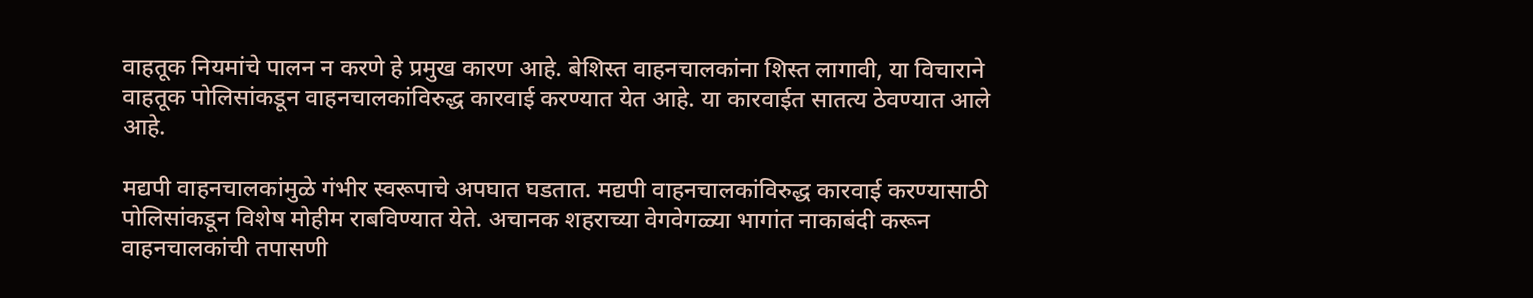वाहतूक नियमांचे पालन न करणे हे प्रमुख कारण आहे. बेशिस्त वाहनचालकांना शिस्त लागावी, या विचाराने वाहतूक पोलिसांकडून वाहनचालकांविरुद्ध कारवाई करण्यात येत आहे. या कारवाईत सातत्य ठेवण्यात आले आहे.

मद्यपी वाहनचालकांमुळे गंभीर स्वरूपाचे अपघात घडतात. मद्यपी वाहनचालकांविरुद्ध कारवाई करण्यासाठी पोलिसांकडून विशेष मोहीम राबविण्यात येते. अचानक शहराच्या वेगवेगळ्या भागांत नाकाबंदी करून वाहनचालकांची तपासणी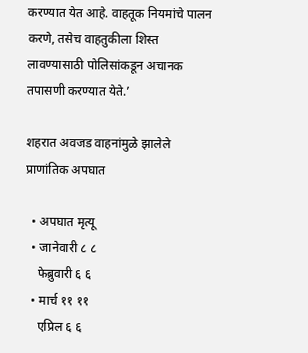करण्यात येत आहे. वाहतूक नियमांचे पालन करणे, तसेच वाहतुकीला शिस्त लावण्यासाठी पोलिसांकडून अचानक तपासणी करण्यात येते.’

शहरात अवजड वाहनांमुळे झालेले प्राणांतिक अपघात

  • अपघात मृत्यू
  • जानेवारी ८ ८
    फेब्रुवारी ६ ६
  • मार्च ११ ११
    एप्रिल ६ ६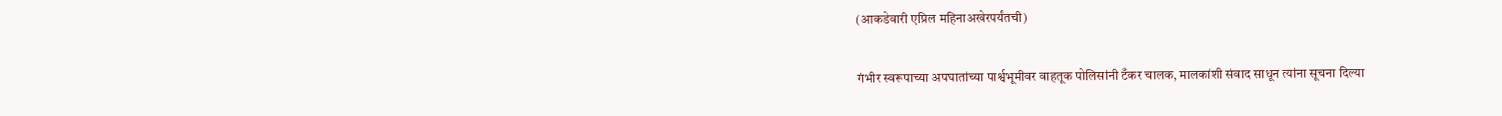(आकडेवारी एप्रिल महिनाअखेरपर्यंतची)

गंभीर स्वरूपाच्या अपघातांच्या पार्श्वभूमीवर वाहतूक पोलिसांनी टँकर चालक, मालकांशी संवाद साधून त्यांना सूचना दिल्या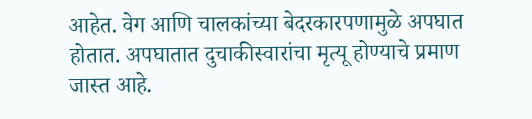आहेत. वेग आणि चालकांच्या बेदरकारपणामुळे अपघात होतात. अपघातात दुचाकीस्वारांचा मृत्यू होण्याचे प्रमाण जास्त आहे.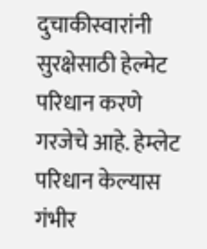दुचाकीस्वारांनी सुरक्षेसाठी हेल्मेट परिधान करणे गरजेचे आहे. हेम्लेट परिधान केल्यास गंभीर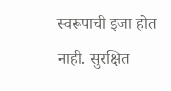स्वरूपाची इजा होत नाही. सुरक्षित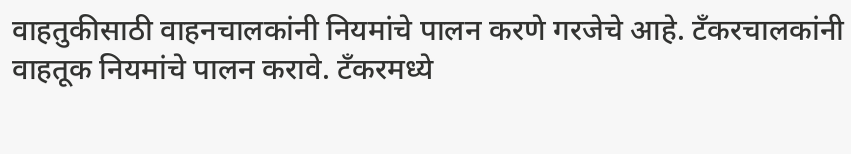वाहतुकीसाठी वाहनचालकांनी नियमांचे पालन करणे गरजेचे आहे. टँकरचालकांनी वाहतूक नियमांचे पालन करावे. टँकरमध्ये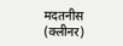मदतनीस (क्लीनर)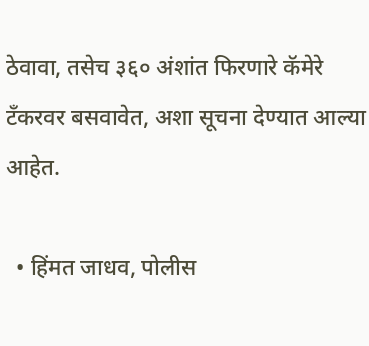ठेवावा, तसेच ३६० अंशांत फिरणारे कॅमेरे टँकरवर बसवावेत, अशा सूचना देण्यात आल्या आहेत.

  • हिंमत जाधव, पोलीस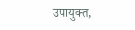उपायुक्त,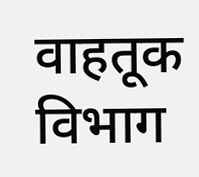वाहतूक विभाग